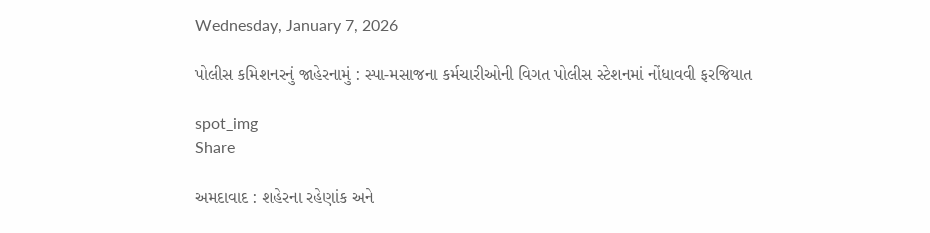Wednesday, January 7, 2026

પોલીસ કમિશનરનું જાહેરનામું : સ્પા-મસાજના કર્મચારીઓની વિગત પોલીસ સ્ટેશનમાં નોંધાવવી ફરજિયાત

spot_img
Share

અમદાવાદ : શહેરના રહેણાંક અને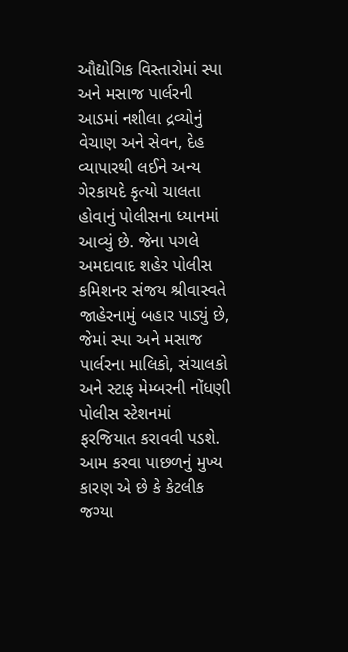ઔદ્યોગિક વિસ્તારોમાં સ્પા અને મસાજ પાર્લરની આડમાં નશીલા દ્રવ્યોનું વેચાણ અને સેવન, દેહ વ્યાપારથી લઈને અન્ય ગેરકાયદે કૃત્યો ચાલતા હોવાનું પોલીસના ધ્યાનમાં આવ્યું છે. જેના પગલે અમદાવાદ શહેર પોલીસ કમિશનર સંજય શ્રીવાસ્વતે જાહેરનામું બહાર પાડ્યું છે, જેમાં સ્પા અને મસાજ પાર્લરના માલિકો, સંચાલકો અને સ્ટાફ મેમ્બરની નોંધણી પોલીસ સ્ટેશનમાં ફરજિયાત કરાવવી પડશે. આમ કરવા પાછળનું મુખ્ય કારણ એ છે કે કેટલીક જગ્યા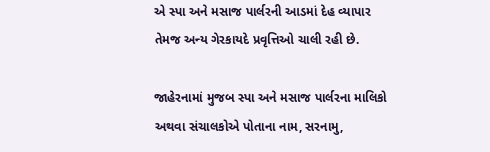એ સ્પા અને મસાજ પાર્લરની આડમાં દેહ વ્યાપાર તેમજ અન્ય ગેરકાયદે પ્રવૃત્તિઓ ચાલી રહી છે.

જાહેરનામાં મુજબ સ્પા અને મસાજ પાર્લરના માલિકો અથવા સંચાલકોએ પોતાના નામ, સરનામુ,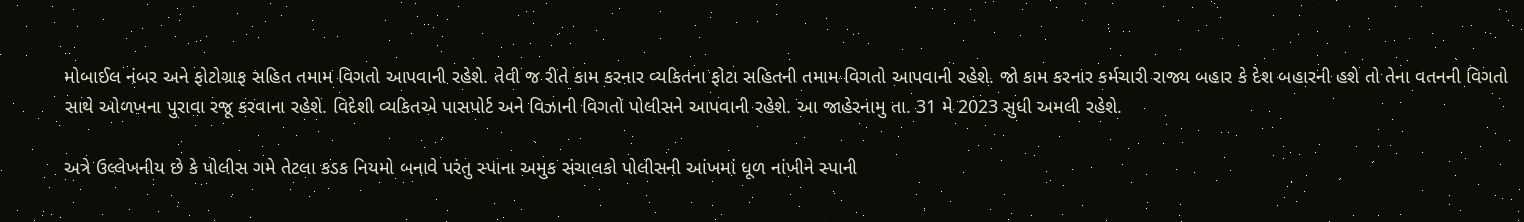મોબાઈલ નંબર અને ફોટોગ્રાફ સહિત તમામ વિગતો આપવાની રહેશે. તેવી જ રીતે કામ કરનાર વ્યકિતના ફોટા સહિતની તમામ વિગતો આપવાની રહેશે. જો કામ કરનાર કર્મચારી રાજ્ય બહાર કે દેશ બહારની હશે તો તેના વતનની વિગતો સાથે ઓળખના પુરાવા રજૂ કરવાના રહેશે. વિદેશી વ્યકિતએ પાસપોર્ટ અને વિઝાની વિગતો પોલીસને આપવાની રહેશે. આ જાહેરનામુ તા. 31 મે 2023 સુધી અમલી રહેશે.

અત્રે ઉલ્લેખનીય છે કે પોલીસ ગમે તેટલા કડક નિયમો બનાવે પરંતુ સ્પાના અમુક સંચાલકો પોલીસની આંખમાં ધૂળ નાંખીને સ્પાની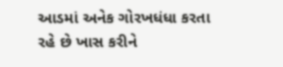આડમાં અનેક ગોરખધંધા કરતા રહે છે ખાસ કરીને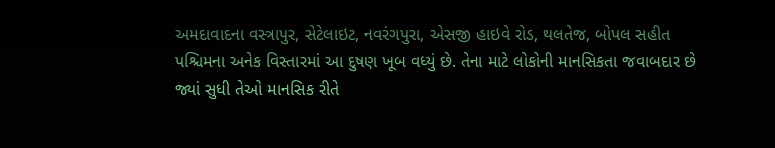અમદાવાદના વસ્ત્રાપુર, સેટેલાઇટ, નવરંગપુરા, એસજી હાઇવે રોડ, થલતેજ, બોપલ સહીત પશ્ચિમના અનેક વિસ્તારમાં આ દુષણ ખૂબ વધ્યું છે. તેના માટે લોકોની માનસિકતા જવાબદાર છે જ્યાં સુધી તેઓ માનસિક રીતે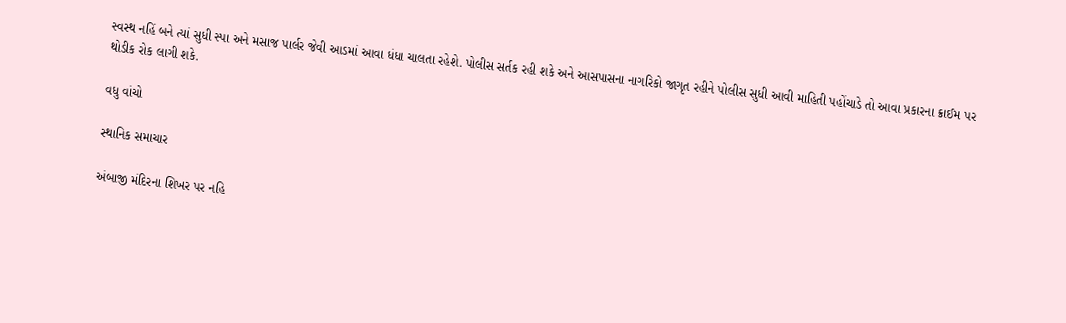સ્વસ્થ નહિં બને ત્યાં સુધી સ્પા અને મસાજ પાર્લર જેવી આડમાં આવા ધંધા ચાલતા રહેશે. પોલીસ સર્તક રહી શકે અને આસપાસના નાગરિકો જાગૃત રહીને પોલીસ સુધી આવી માહિતી પહોંચાડે તો આવા પ્રકારના ક્રાઈમ પર થોડીક રોક લાગી શકે.

વધુ વાંચો

સ્થાનિક સમાચાર

અંબાજી મંદિરના શિખર પર નહિ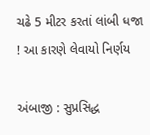ચઢે 5 મીટર કરતાં લાંબી ધજા ! આ કારણે લેવાયો નિર્ણય

અંબાજી : સુપ્રસિદ્ધ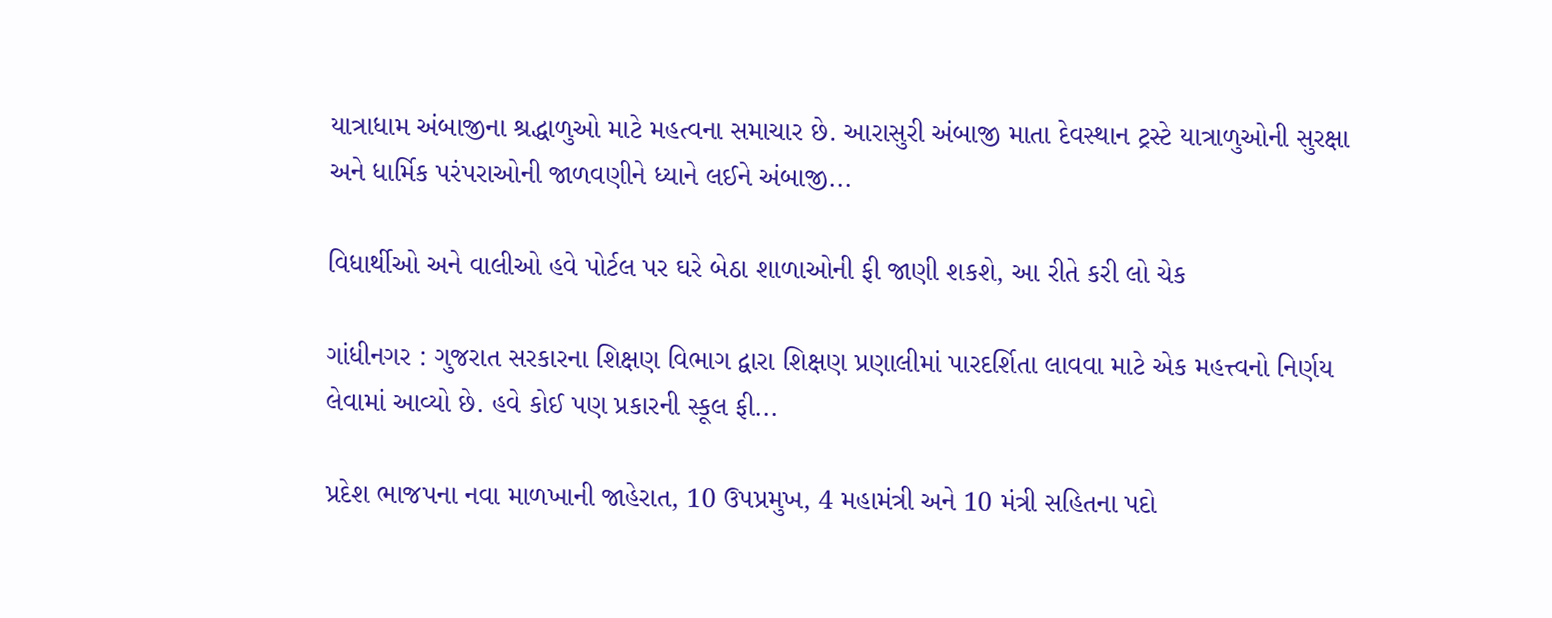યાત્રાધામ અંબાજીના શ્રદ્ધાળુઓ માટે મહત્વના સમાચાર છે. આરાસુરી અંબાજી માતા દેવસ્થાન ટ્રસ્ટે યાત્રાળુઓની સુરક્ષા અને ધાર્મિક પરંપરાઓની જાળવણીને ધ્યાને લઈને અંબાજી...

વિધાર્થીઓ અને વાલીઓ હવે પોર્ટલ પર ઘરે બેઠા શાળાઓની ફી જાણી શકશે, આ રીતે કરી લો ચેક

ગાંધીનગર : ગુજરાત સરકારના શિક્ષણ વિભાગ દ્વારા શિક્ષણ પ્રણાલીમાં પારદર્શિતા લાવવા માટે એક મહત્ત્વનો નિર્ણય લેવામાં આવ્યો છે. હવે કોઈ પણ પ્રકારની સ્કૂલ ફી...

પ્રદેશ ભાજપના નવા માળખાની જાહેરાત, 10 ઉપપ્રમુખ, 4 મહામંત્રી અને 10 મંત્રી સહિતના પદો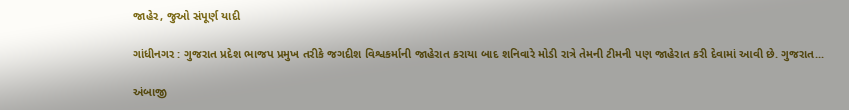જાહેર, જુઓ સંપૂર્ણ યાદી

ગાંધીનગર : ગુજરાત પ્રદેશ ભાજપ પ્રમુખ તરીકે જગદીશ વિશ્વકર્માની જાહેરાત કરાયા બાદ શનિવારે મોડી રાત્રે તેમની ટીમની પણ જાહેરાત કરી દેવામાં આવી છે. ગુજરાત...

અંબાજી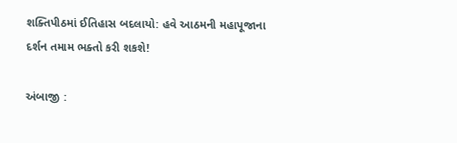શક્તિપીઠમાં ઈતિહાસ બદલાયો: હવે આઠમની મહાપૂજાના દર્શન તમામ ભક્તો કરી શકશે!

અંબાજી :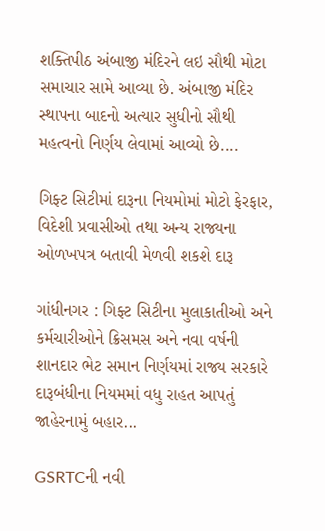શક્તિપીઠ અંબાજી મંદિરને લઇ સૌથી મોટા સમાચાર સામે આવ્યા છે. અંબાજી મંદિર સ્થાપના બાદનો અત્યાર સુધીનો સૌથી મહત્વનો નિર્ણય લેવામાં આવ્યો છે....

ગિફ્ટ સિટીમાં દારૂના નિયમોમાં મોટો ફેરફાર, વિદેશી પ્રવાસીઓ તથા અન્ય રાજ્યના ઓળખપત્ર બતાવી મેળવી શકશે દારૂ

ગાંધીનગર : ગિફ્ટ સિટીના મુલાકાતીઓ અને કર્મચારીઓને ક્રિસમસ અને નવા વર્ષની શાનદાર ભેટ સમાન નિર્ણયમાં રાજ્ય સરકારે દારૂબંધીના નિયમમાં વધુ રાહત આપતું જાહેરનામું બહાર...

GSRTCની નવી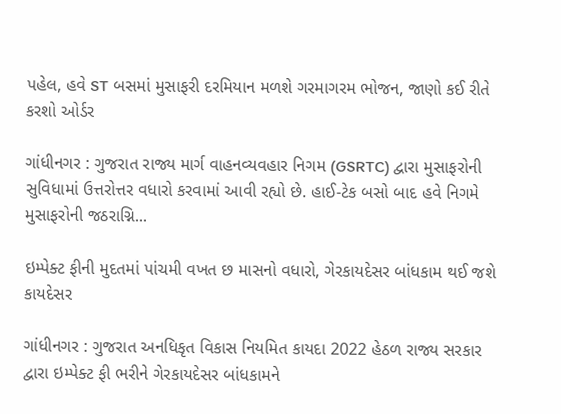પહેલ, હવે ST બસમાં મુસાફરી દરમિયાન મળશે ગરમાગરમ ભોજન, જાણો કઈ રીતે કરશો ઓર્ડર

ગાંધીનગર : ગુજરાત રાજ્ય માર્ગ વાહનવ્યવહાર નિગમ (GSRTC) દ્વારા મુસાફરોની સુવિધામાં ઉત્તરોત્તર વધારો કરવામાં આવી રહ્યો છે. હાઈ-ટેક બસો બાદ હવે નિગમે મુસાફરોની જઠરાગ્નિ...

ઇમ્પેક્ટ ફીની મુદતમાં પાંચમી વખત છ માસનો વધારો, ગેરકાયદેસર બાંધકામ થઈ જશે કાયદેસર

ગાંધીનગર : ગુજરાત અનધિકૃત વિકાસ નિયમિત કાયદા 2022 હેઠળ રાજ્ય સરકાર દ્વારા ઇમ્પેક્ટ ફી ભરીને ગેરકાયદેસર બાંધકામને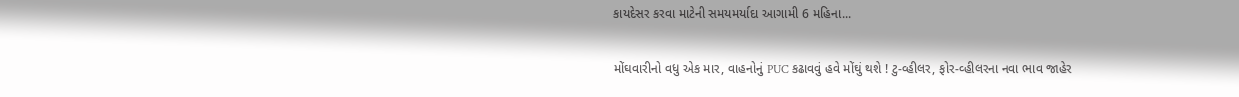કાયદેસર કરવા માટેની સમયમર્યાદા આગામી 6 મહિના...

મોંઘવારીનો વધુ એક માર, વાહનોનું PUC કઢાવવું હવે મોંઘું થશે ! ટુ-વ્હીલર, ફોર-વ્હીલરના નવા ભાવ જાહેર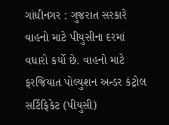ગાંધીનગર : ગુજરાત સરકારે વાહનો માટે પીયુસીના દરમાં વધારો કર્યો છે. વાહનો માટે ફરજિયાત પોલ્યુશન અન્ડર કંટ્રોલ સર્ટિફિકેટ (પીયુસી)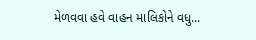મેળવવા હવે વાહન માલિકોને વધુ...